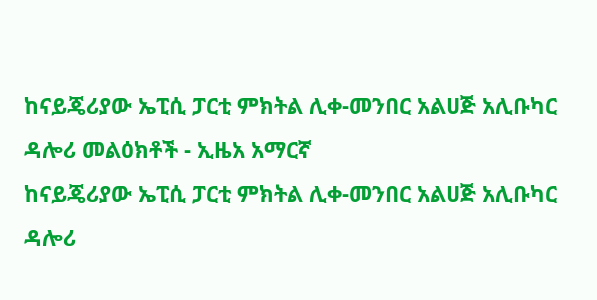ከናይጄሪያው ኤፒሲ ፓርቲ ምክትል ሊቀ-መንበር አልሀጅ አሊቡካር ዳሎሪ መልዕክቶች - ኢዜአ አማርኛ
ከናይጄሪያው ኤፒሲ ፓርቲ ምክትል ሊቀ-መንበር አልሀጅ አሊቡካር ዳሎሪ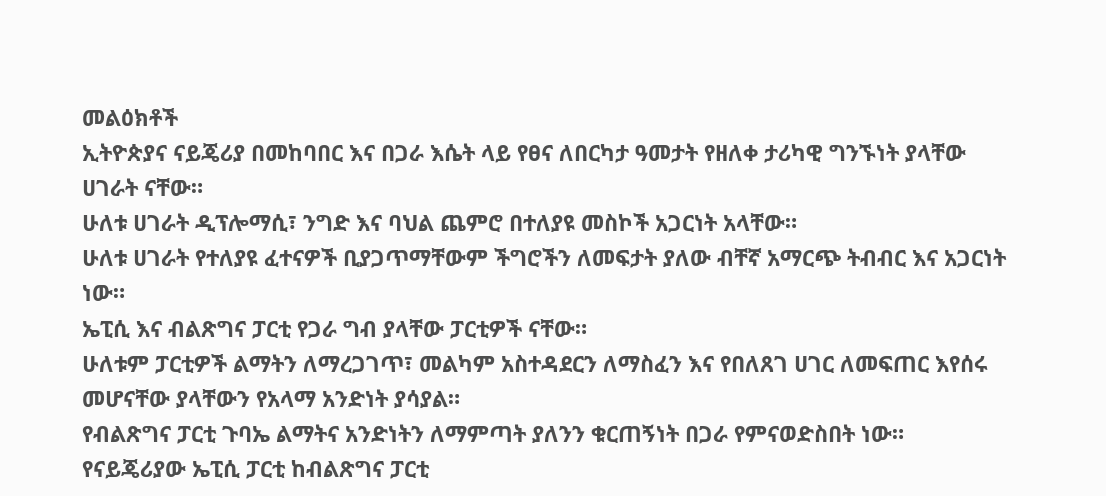መልዕክቶች
ኢትዮጵያና ናይጄሪያ በመከባበር እና በጋራ እሴት ላይ የፀና ለበርካታ ዓመታት የዘለቀ ታሪካዊ ግንኙነት ያላቸው ሀገራት ናቸው።
ሁለቱ ሀገራት ዲፕሎማሲ፣ ንግድ እና ባህል ጨምሮ በተለያዩ መስኮች አጋርነት አላቸው።
ሁለቱ ሀገራት የተለያዩ ፈተናዎች ቢያጋጥማቸውም ችግሮችን ለመፍታት ያለው ብቸኛ አማርጭ ትብብር እና አጋርነት ነው።
ኤፒሲ እና ብልጽግና ፓርቲ የጋራ ግብ ያላቸው ፓርቲዎች ናቸው።
ሁለቱም ፓርቲዎች ልማትን ለማረጋገጥ፣ መልካም አስተዳደርን ለማስፈን እና የበለጸገ ሀገር ለመፍጠር እየሰሩ መሆናቸው ያላቸውን የአላማ አንድነት ያሳያል።
የብልጽግና ፓርቲ ጉባኤ ልማትና አንድነትን ለማምጣት ያለንን ቁርጠኝነት በጋራ የምናወድስበት ነው።
የናይጄሪያው ኤፒሲ ፓርቲ ከብልጽግና ፓርቲ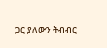ጋር ያለውን ትብብር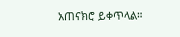አጠናክሮ ይቀጥላል።